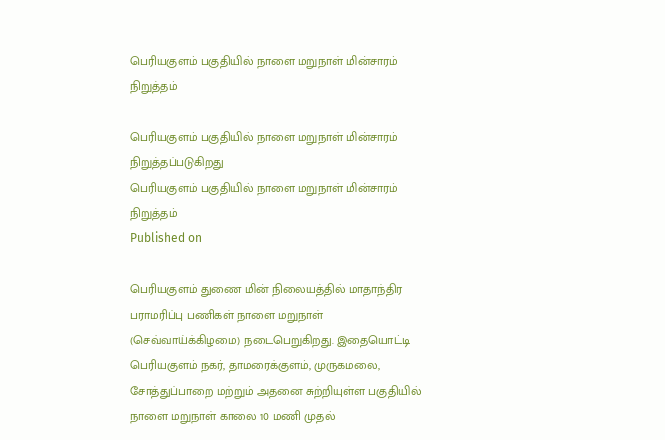பெரியகுளம் பகுதியில் நாளை மறுநாள் மின்சாரம் நிறுத்தம்

பெரியகுளம் பகுதியில் நாளை மறுநாள் மின்சாரம் நிறுத்தப்படுகிறது
பெரியகுளம் பகுதியில் நாளை மறுநாள் மின்சாரம் நிறுத்தம்
Published on

பெரியகுளம் துணை மின் நிலையத்தில் மாதாந்திர பராமரிப்பு பணிகள் நாளை மறுநாள் (செவ்வாய்க்கிழமை) நடைபெறுகிறது. இதையொட்டி பெரியகுளம் நகர், தாமரைக்குளம், முருகமலை, சோத்துப்பாறை மற்றும் அதனை சுற்றியுள்ள பகுதியில் நாளை மறுநாள் காலை 10 மணி முதல்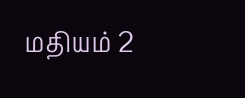மதியம் 2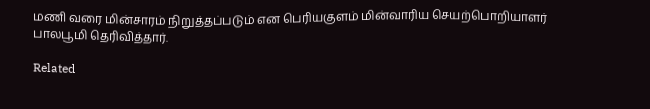மணி வரை மின்சாரம் நிறுத்தப்படும் என பெரியகுளம் மின்வாரிய செயற்பொறியாளர் பாலபூமி தெரிவித்தார்.

Related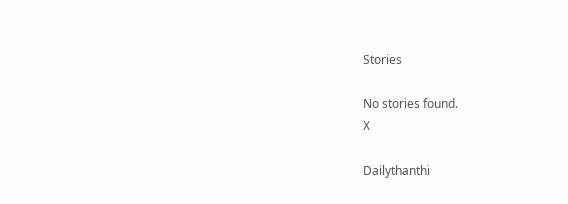Stories

No stories found.
X

Dailythanthi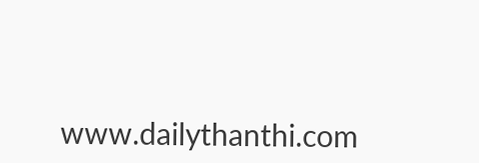www.dailythanthi.com